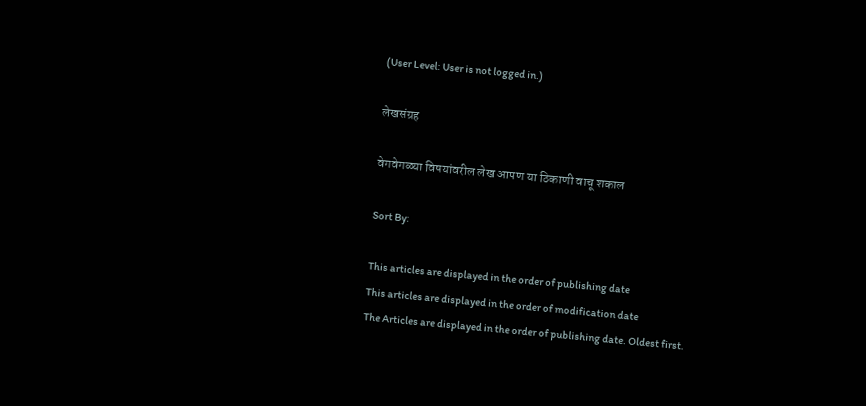(User Level: User is not logged in.)

लेखसंग्रह

वेगवेगळ्या विषयांवरील लेख आपण या ठिकाणी वाचू शकाल

Sort By:

This articles are displayed in the order of publishing date
This articles are displayed in the order of modification date
The Articles are displayed in the order of publishing date. Oldest first.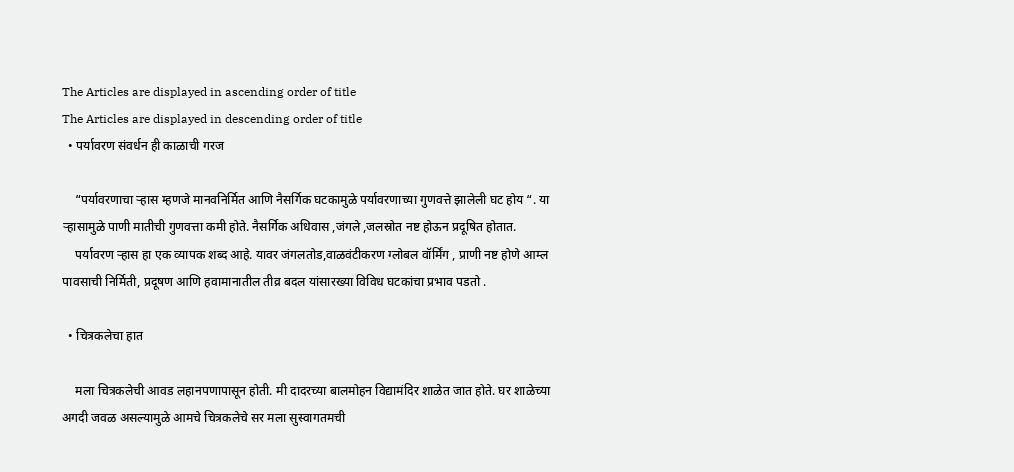The Articles are displayed in ascending order of title
The Articles are displayed in descending order of title
  • पर्यावरण संवर्धन ही काळाची गरज

    “पर्यावरणाचा र्‍हास म्हणजे मानवनिर्मित आणि नैसर्गिक घटकामुळे पर्यावरणाच्या गुणवत्ते झालेली घट होय “. या र्‍हासामुळे पाणी मातीची गुणवत्ता कमी होते. नैसर्गिक अधिवास ,जंगले ,जलस्रोत नष्ट होऊन प्रदूषित होतात.
    पर्यावरण र्‍हास हा एक व्यापक शब्द आहे. यावर जंगलतोड,वाळवंटीकरण ग्लोबल वॉर्मिंग , प्राणी नष्ट होणे आम्ल पावसाची निर्मिती, प्रदूषण आणि हवामानातील तीव्र बदल यांसारख्या विविध घटकांचा प्रभाव पडतो .

  • चित्रकलेचा हात

    मला चित्रकलेची आवड लहानपणापासून होती. मी दादरच्या बालमोहन विद्यामंदिर शाळेत जात होते. घर शाळेच्या अगदी जवळ असल्यामुळे आमचे चित्रकलेचे सर मला सुस्वागतमची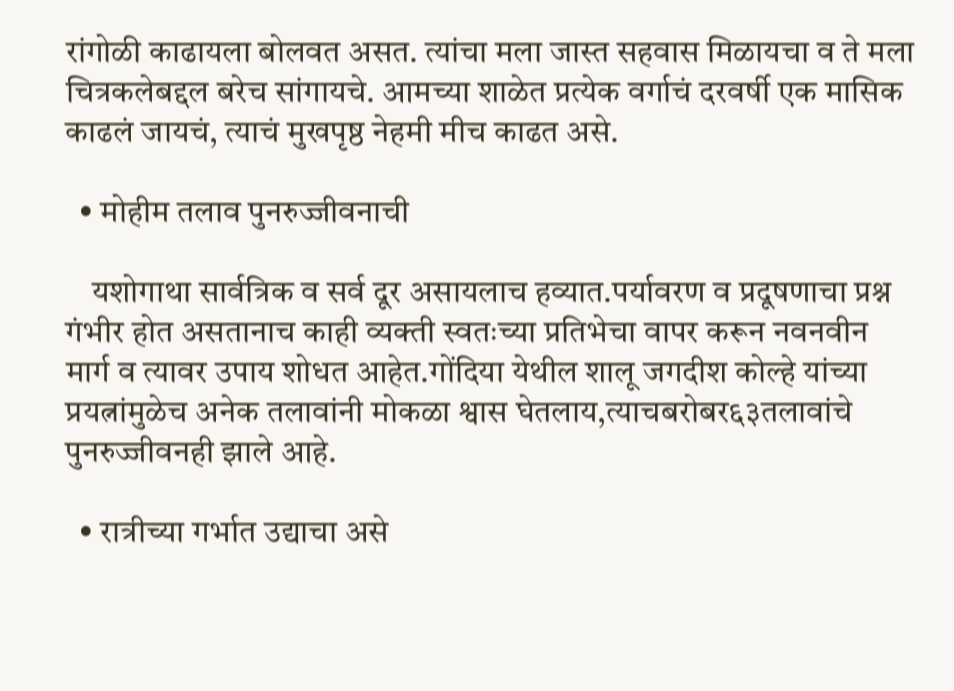रांगोळी काढायला बोलवत असत. त्यांचा मला जास्त सहवास मिळायचा व ते मला चित्रकलेबद्दल बरेच सांगायचे. आमच्या शाळेत प्रत्येक वर्गाचं दरवर्षी एक मासिक काढलं जायचं, त्याचं मुखपृष्ठ नेहमी मीच काढत असे.

  • मोहीम तलाव पुनरुज्जीवनाची

    यशोगाथा सार्वत्रिक व सर्व दूर असायलाच हव्यात.पर्यावरण व प्रदूषणाचा प्रश्न गंभीर होत असतानाच काही व्यक्ती स्वतःच्या प्रतिभेचा वापर करून नवनवीन मार्ग व त्यावर उपाय शोधत आहेत.गोंदिया येथील शालू जगदीश कोल्हे यांच्या प्रयत्नांमुळेच अनेक तलावांनी मोकळा श्वास घेतलाय,त्याचबरोबर६३तलावांचे पुनरुज्जीवनही झाले आहे.

  • रात्रीच्या गर्भात उद्याचा असे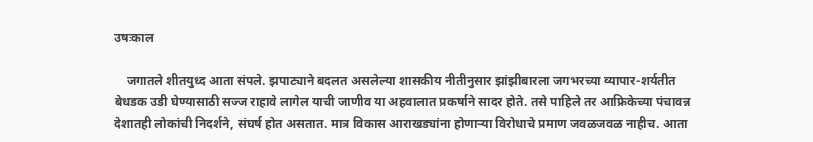उषःकाल

    जगातले शीतयुध्द आता संपले. झपाट्याने बदलत असलेल्या शासकीय नीतीनुसार झांझीबारला जगभरच्या व्यापार-शर्यतीत बेधडक उडी घेण्यासाठी सज्ज राहावे लागेल याची जाणीव या अहवालात प्रकर्षाने सादर होते. तसे पाहिले तर आफ्रिकेच्या पंचावन्न देशातही लोकांची निदर्शने, संघर्ष होत असतात. मात्र विकास आराखड्यांना होणाऱ्या विरोधाचे प्रमाण जवळजवळ नाहीच. आता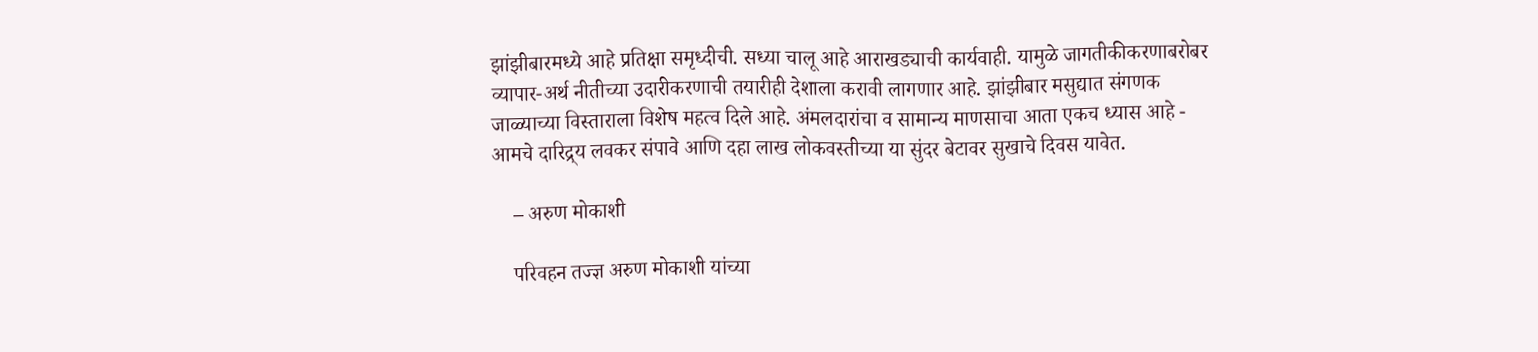झांझीबारमध्ये आहे प्रतिक्षा समृध्दीची. सध्या चालू आहे आराखड्याची कार्यवाही. यामुळे जागतीकीकरणाबरोबर व्यापार-अर्थ नीतीच्या उदारीकरणाची तयारीही देशाला करावी लागणार आहे. झांझीबार मसुद्यात संगणक जाळ्याच्या विस्ताराला विशेष महत्व दिले आहे. अंमलदारांचा व सामान्य माणसाचा आता एकच ध्यास आहे - आमचे दारिद्र्य लवकर संपावे आणि दहा लाख लोकवस्तीच्या या सुंदर बेटावर सुखाचे दिवस यावेत.

    – अरुण मोकाशी

    परिवहन तज्ज्ञ अरुण मोकाशी यांच्या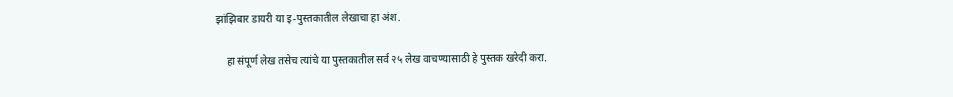झांझिबार डायरी या इ-पुस्तकातील लेखाचा हा अंश.

    हा संपूर्ण लेख तसेच त्यांचे या पुस्तकातील सर्व २५ लेख वाचण्यासाठी हे पुस्तक खरेदी करा.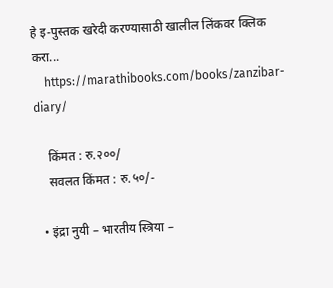हे इ-पुस्तक खरेदी करण्यासाठी खालील लिंकवर क्लिक करा...
    https://marathibooks.com/books/zanzibar-diary/

    किंमत : रु.२००/
    सवलत किंमत : रु.५०/-

  • इंद्रा नुयी – भारतीय स्त्रिया –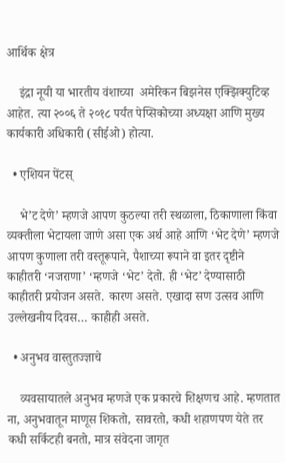आर्थिक क्षेत्र

    इंद्रा नूयी या भारतीय वंशाच्या  अमेरिकन बिझनेस एक्झिक्युटिव्ह आहेत. त्या २००६ ते २०१८ पर्यंत पेप्सिकोच्या अध्यक्षा आणि मुख्य कार्यकारी अधिकारी (सीईओ) होत्या.

  • एशियन पेंटस्

    भे’ट देणे’ म्हणजे आपण कुठल्या तरी स्थळाला, ठिकाणाला किंवा व्यक्तीला भेटायला जाणे असा एक अर्थ आहे आणि ‘भेट देणे’ म्हणजे आपण कुणाला तरी वस्तूरूपाने, पैशाच्या रूपाने वा इतर दृष्टीने काहीतरी ‘नजराणा’ ‘म्हणजे ‘भेट’ देतो. ही ‘भेट’ देण्यासाठी काहीतरी प्रयोजन असते. कारण असते. एखादा सण उत्सव आणि उल्लेखनीय दिवस… काहीही असते.

  • अनुभव वास्तुतज्ज्ञाचे

    व्यवसायातले अनुभव म्हणजे एक प्रकारचे शिक्षणच आहे. म्हणतात ना, अनुभवातून माणूस शिकतो, सावरतो, कधी शहाणपण येते तर कधी सर्किटही बनतो, मात्र संवेदना जागृत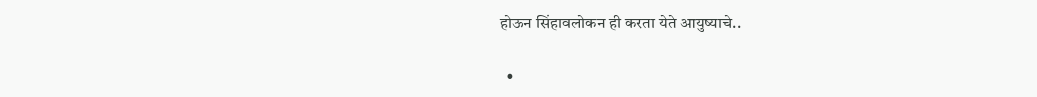होऊन सिंहावलोकन ही करता येते आयुष्याचे..

  •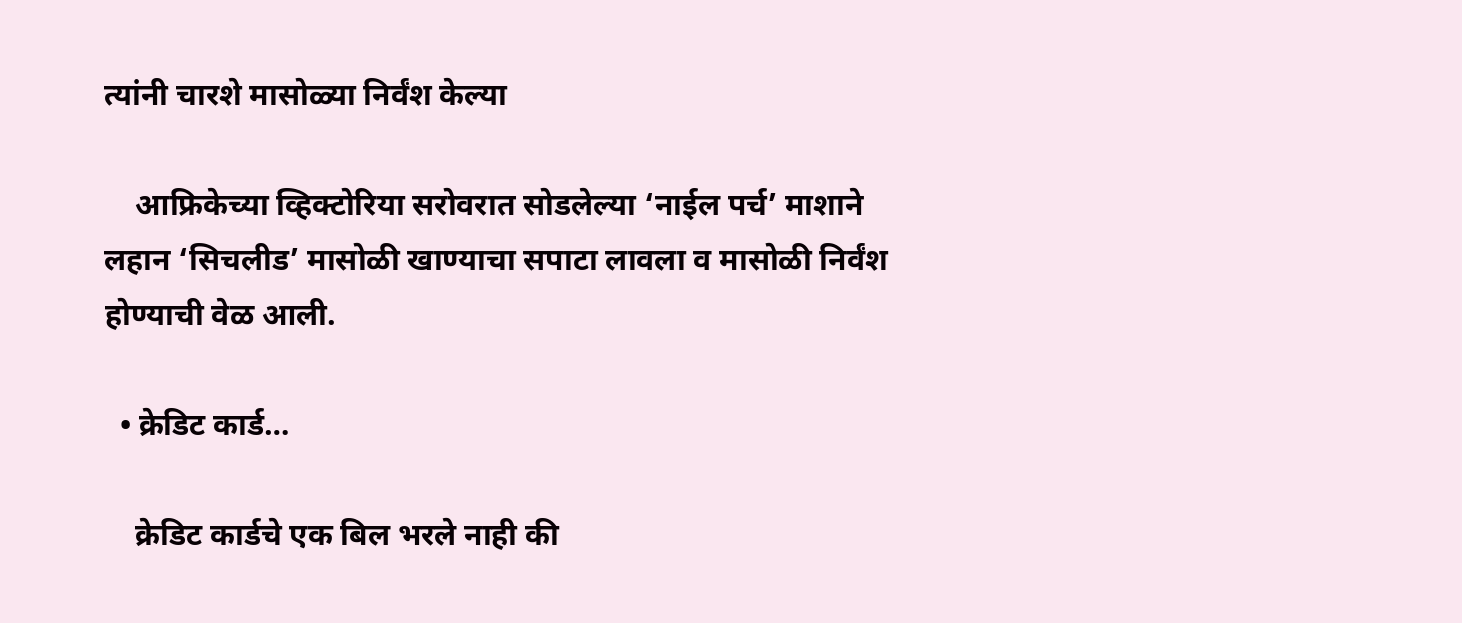त्यांनी चारशे मासोळ्या निर्वंश केल्या

    आफ्रिकेच्या व्हिक्टोरिया सरोवरात सोडलेल्या ‘नाईल पर्च’ माशाने लहान ‘सिचलीड’ मासोळी खाण्याचा सपाटा लावला व मासोळी निर्वंश होण्याची वेळ आली.

  • क्रेडिट कार्ड…

    क्रेडिट कार्डचे एक बिल भरले नाही की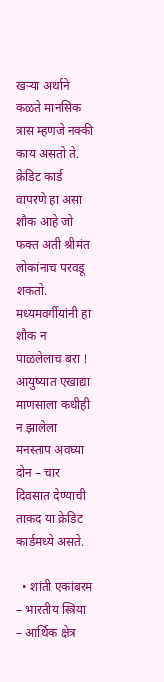खर्‍या अर्थाने कळते मानसिक त्रास म्हणजे नक्की काय असतो ते. क्रेडिट कार्ड वापरणे हा असा शौक आहे जो फक्त अती श्रीमंत लोकांनाच परवडू शकतो. मध्यमवर्गीयांनी हा शौक न पाळलेलाच बरा ! आयुष्यात एखाद्या माणसाला कधीही न झालेला मनस्ताप अवघ्या दोन – चार दिवसात देण्याची ताकद या क्रेडिट कार्डमध्ये असते.

  • शांती एकांबरम – भारतीय स्त्रिया – आर्थिक क्षेत्र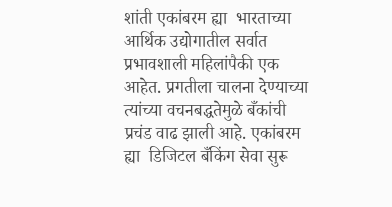शांती एकांबरम ह्या  भारताच्या आर्थिक उद्योगातील सर्वात प्रभावशाली महिलांपैकी एक आहेत. प्रगतीला चालना देण्याच्या त्यांच्या वचनबद्धतेमुळे बँकांची  प्रचंड वाढ झाली आहे. एकांबरम ह्या  डिजिटल बँकिंग सेवा सुरू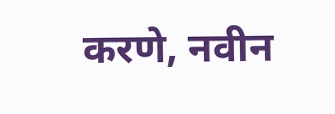करणे, नवीन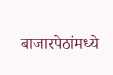बाजारपेठांमध्ये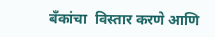बँकांचा  विस्तार करणे आणि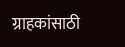ग्राहकांसाठी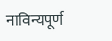नाविन्यपूर्ण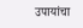उपायांचा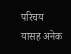परिचय यासह अनेक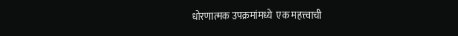धोरणात्मक उपक्रमांमध्ये  एक महत्त्वाची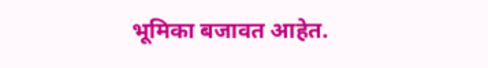भूमिका बजावत आहेत.